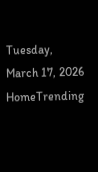Tuesday, March 17, 2026
HomeTrending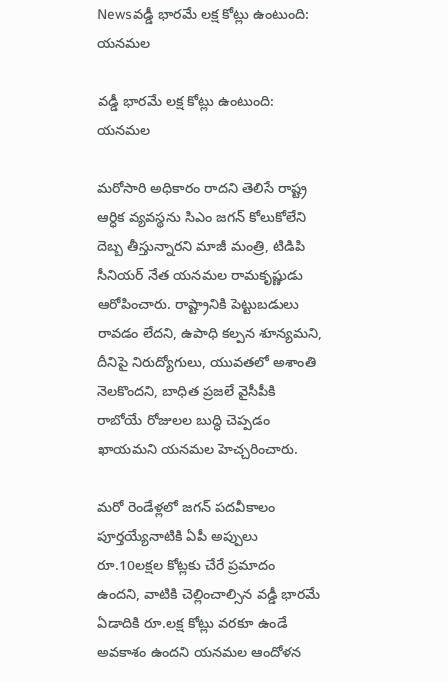Newsవడ్డీ భారమే లక్ష కోట్లు ఉంటుంది: యనమల

వడ్డీ భారమే లక్ష కోట్లు ఉంటుంది: యనమల

మరోసారి అధికారం రాదని తెలిసే రాష్ట్ర ఆర్ధిక వ్యవస్థను సిఎం జగన్ కోలుకోలేని దెబ్బ తీస్తున్నారని మాజీ మంత్రి, టిడిపి సీనియర్ నేత యనమల రామకృష్ణుడు ఆరోపించారు. రాష్ట్రానికి పెట్టుబడులు రావడం లేదని, ఉపాధి కల్పన శూన్యమని, దీనిపై నిరుద్యోగులు, యువతలో అశాంతి నెలకొందని, బాధిత ప్రజలే వైసీపీకి రాబోయే రోజులల బుద్ధి చెప్పడం ఖాయమని యనమల హెచ్చరించారు.

మరో రెండేళ్లలో జగన్ పదవీకాలం పూర్తయ్యేనాటికి ఏపీ అప్పులు రూ.10లక్షల కోట్లకు చేరే ప్రమాదం ఉందని, వాటికి చెల్లించాల్సిన వడ్డీ భారమే ఏడాదికి రూ.లక్ష కోట్లు వరకూ ఉండే అవకాశం ఉందని యనమల ఆందోళన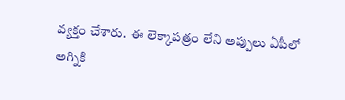వ్యక్తం చేశారు.  ఈ లెక్కాపత్రం లేని అప్పులు ఏపీలో అగ్నికి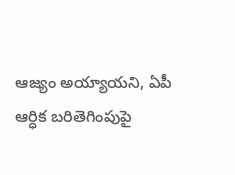ఆజ్యం అయ్యాయని, ఏపీ ఆర్ధిక బరితెగింపుపై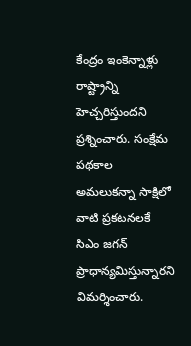కేంద్రం ఇంకెన్నాళ్లు రాష్ట్రాన్ని హెచ్చరిస్తుందని ప్రశ్నించారు. సంక్షేమ పథకాల అమలుకన్నా సాక్షిలో వాటి ప్రకటనలకే సిఎం జగన్  ప్రాధాన్యమిస్తున్నారని విమర్శించారు.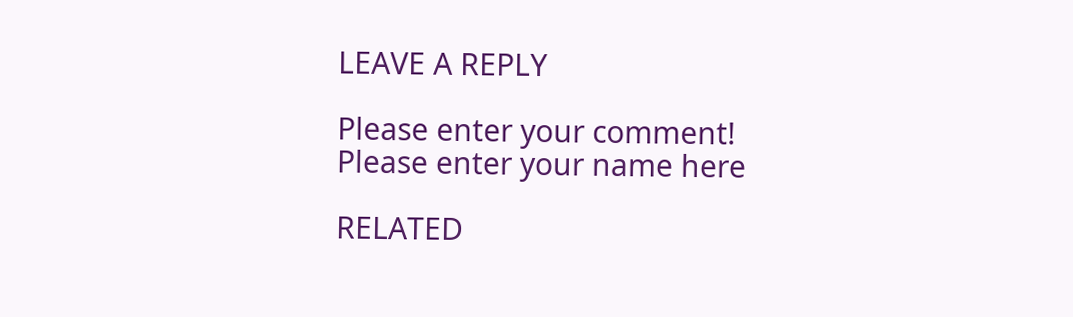LEAVE A REPLY

Please enter your comment!
Please enter your name here

RELATED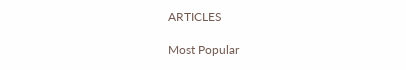ARTICLES

Most Popular